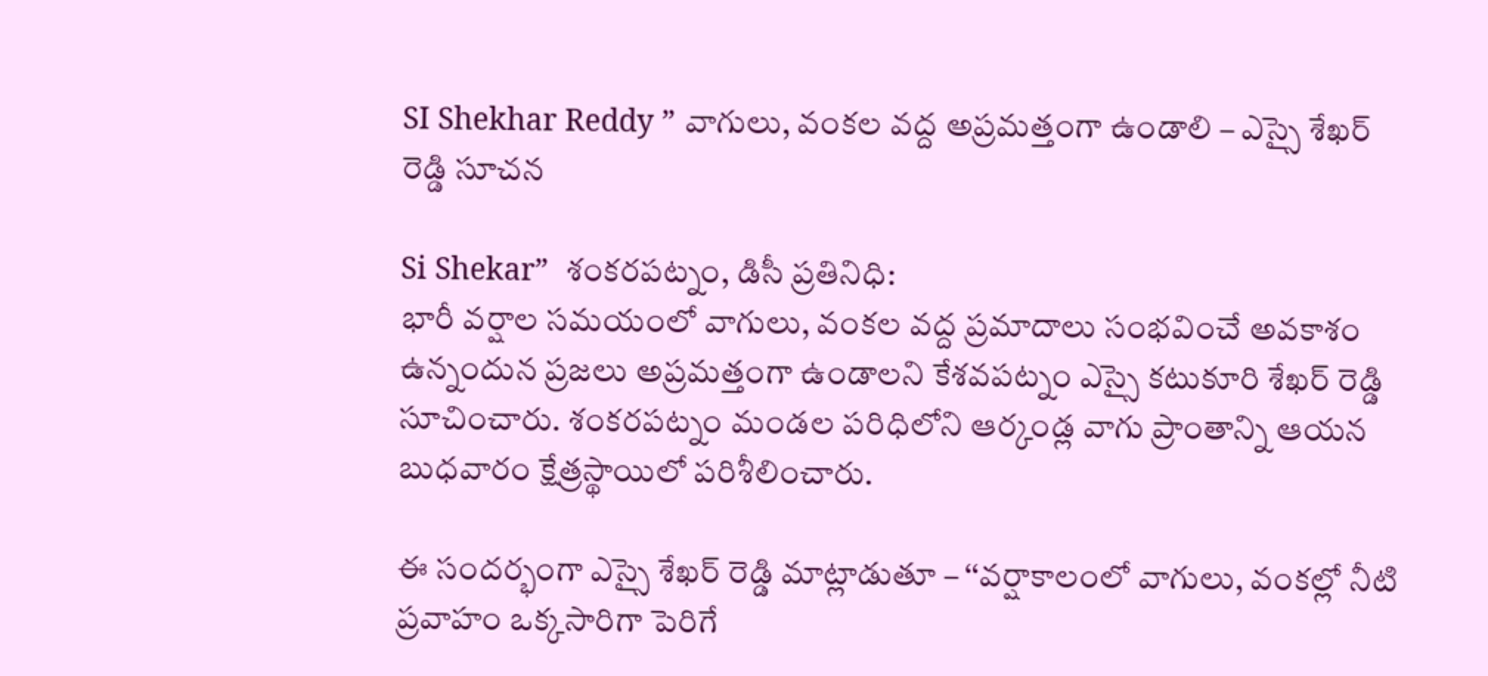SI Shekhar Reddy ” వాగులు, వంకల వద్ద అప్రమత్తంగా ఉండాలి – ఎస్సై శేఖర్ రెడ్డి సూచన

Si Shekar”  శంకరపట్నం, డిసీ ప్రతినిధి:
భారీ వర్షాల సమయంలో వాగులు, వంకల వద్ద ప్రమాదాలు సంభవించే అవకాశం ఉన్నందున ప్రజలు అప్రమత్తంగా ఉండాలని కేశవపట్నం ఎస్సై కటుకూరి శేఖర్ రెడ్డి సూచించారు. శంకరపట్నం మండల పరిధిలోని ఆర్కండ్ల వాగు ప్రాంతాన్ని ఆయన బుధవారం క్షేత్రస్థాయిలో పరిశీలించారు.

ఈ సందర్భంగా ఎస్సై శేఖర్ రెడ్డి మాట్లాడుతూ – ‘‘వర్షాకాలంలో వాగులు, వంకల్లో నీటి ప్రవాహం ఒక్కసారిగా పెరిగే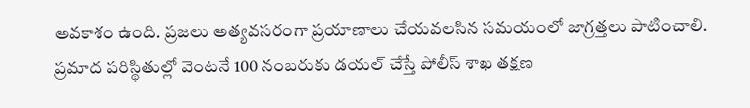అవకాశం ఉంది. ప్రజలు అత్యవసరంగా ప్రయాణాలు చేయవలసిన సమయంలో జాగ్రత్తలు పాటించాలి. ప్రమాద పరిస్థితుల్లో వెంటనే 100 నంబరుకు డయల్ చేస్తే పోలీస్ శాఖ తక్షణ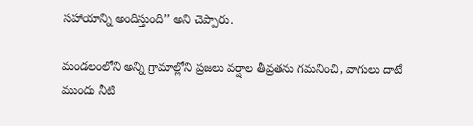సహాయాన్ని అందిస్తుంది’’ అని చెప్పారు.

మండలంలోని అన్ని గ్రామాల్లోని ప్రజలు వర్షాల తీవ్రతను గమనించి, వాగులు దాటే ముందు నీటి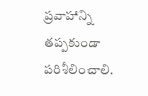ప్రవాహాన్ని తప్పకుండా పరిశీలించాలి.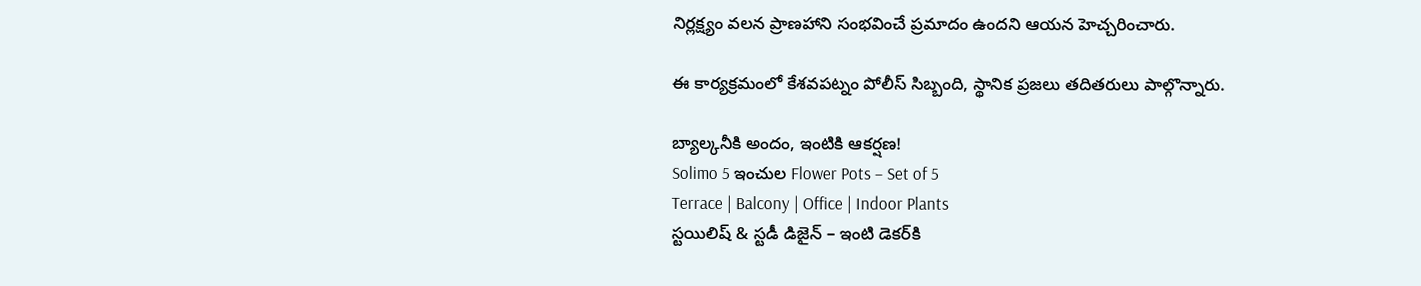నిర్లక్ష్యం వలన ప్రాణహాని సంభవించే ప్రమాదం ఉందని ఆయన హెచ్చరించారు.

ఈ కార్యక్రమంలో కేశవపట్నం పోలీస్ సిబ్బంది, స్థానిక ప్రజలు తదితరులు పాల్గొన్నారు.

బ్యాల్కనీకి అందం, ఇంటికి ఆకర్షణ!
Solimo 5 ఇంచుల Flower Pots – Set of 5
Terrace | Balcony | Office | Indoor Plants
స్టయిలిష్ & స్టడీ డిజైన్ – ఇంటి డెకర్‌కి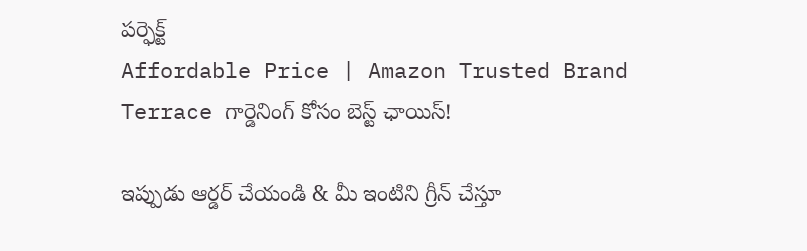పర్ఫెక్ట్
Affordable Price | Amazon Trusted Brand
Terrace గార్డెనింగ్ కోసం బెస్ట్ ఛాయిస్!

ఇప్పుడు ఆర్డర్ చేయండి & మీ ఇంటిని గ్రీన్ చేస్తూ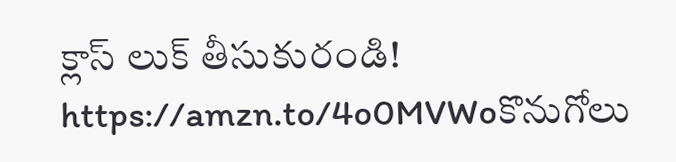క్లాస్ లుక్ తీసుకురండి!
https://amzn.to/4o0MVWoకొనుగోలు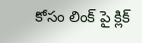కోసం లింక్ పై క్లిక్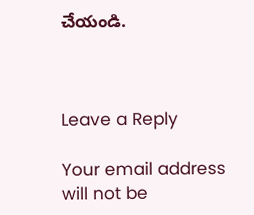చేయండి.



Leave a Reply

Your email address will not be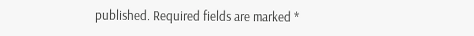published. Required fields are marked *